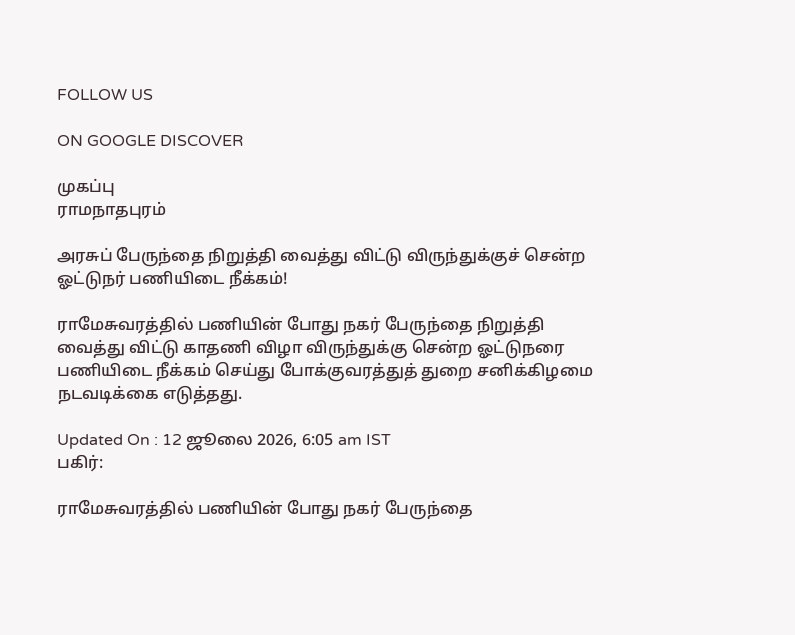FOLLOW US

ON GOOGLE DISCOVER

முகப்பு
ராமநாதபுரம்

அரசுப் பேருந்தை நிறுத்தி வைத்து விட்டு விருந்துக்குச் சென்ற ஓட்டுநர் பணியிடை நீக்கம்!

ராமேசுவரத்தில் பணியின் போது நகர் பேருந்தை நிறுத்தி வைத்து விட்டு காதணி விழா விருந்துக்கு சென்ற ஓட்டுநரை பணியிடை நீக்கம் செய்து போக்குவரத்துத் துறை சனிக்கிழமை நடவடிக்கை எடுத்தது.

Updated On : 12 ஜூலை 2026, 6:05 am IST
பகிர்:

ராமேசுவரத்தில் பணியின் போது நகர் பேருந்தை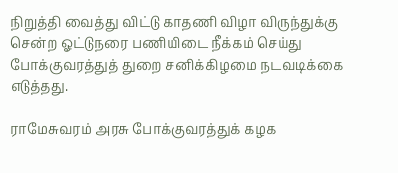நிறுத்தி வைத்து விட்டு காதணி விழா விருந்துக்கு சென்ற ஓட்டுநரை பணியிடை நீக்கம் செய்து போக்குவரத்துத் துறை சனிக்கிழமை நடவடிக்கை எடுத்தது.

ராமேசுவரம் அரசு போக்குவரத்துக் கழக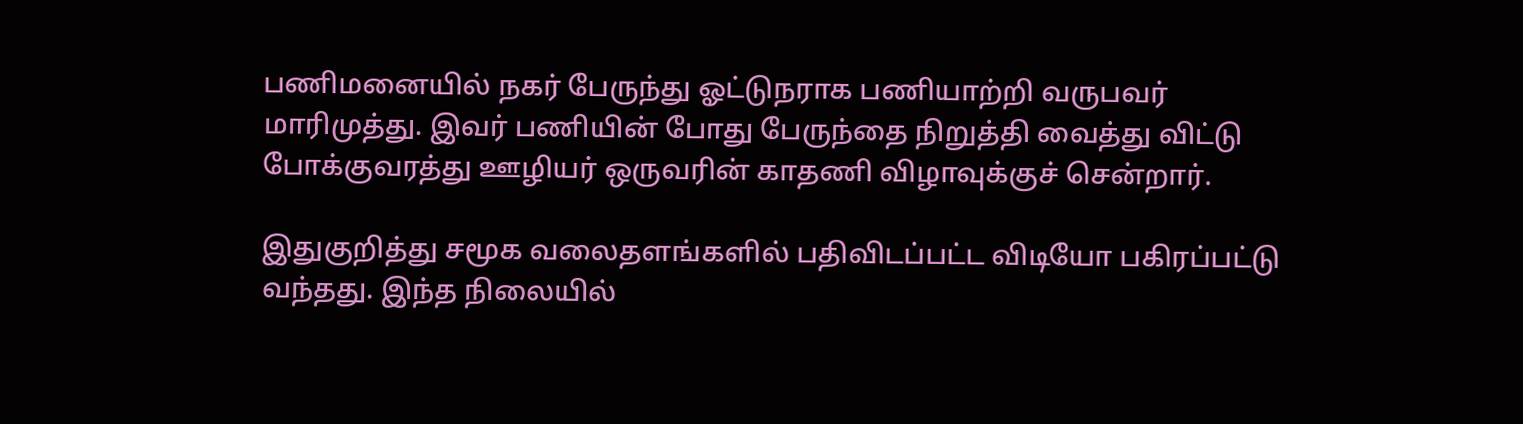பணிமனையில் நகர் பேருந்து ஓட்டுநராக பணியாற்றி வருபவர் மாரிமுத்து. இவர் பணியின் போது பேருந்தை நிறுத்தி வைத்து விட்டு போக்குவரத்து ஊழியர் ஒருவரின் காதணி விழாவுக்குச் சென்றார்.

இதுகுறித்து சமூக வலைதளங்களில் பதிவிடப்பட்ட விடியோ பகிரப்பட்டு வந்தது. இந்த நிலையில்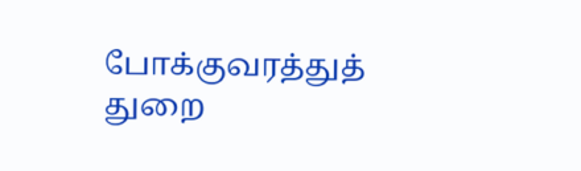போக்குவரத்துத் துறை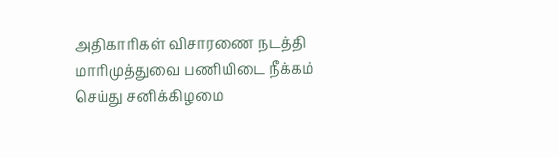அதிகாரிகள் விசாரணை நடத்தி மாரிமுத்துவை பணியிடை நீக்கம் செய்து சனிக்கிழமை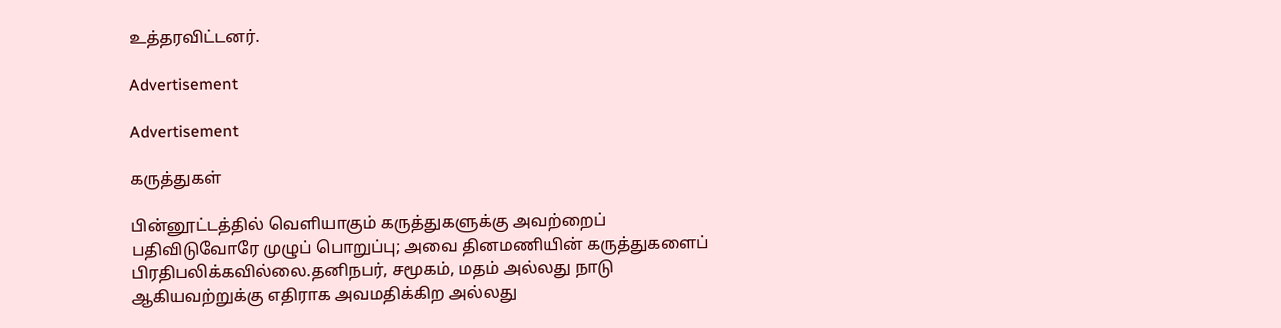உத்தரவிட்டனர்.

Advertisement

Advertisement

கருத்துகள்

பின்னூட்டத்தில் வெளியாகும் கருத்துகளுக்கு அவற்றைப் பதிவிடுவோரே முழுப் பொறுப்பு; அவை தினமணியின் கருத்துகளைப் பிரதிபலிக்கவில்லை.தனிநபர், சமூகம், மதம் அல்லது நாடு ஆகியவற்றுக்கு எதிராக அவமதிக்கிற அல்லது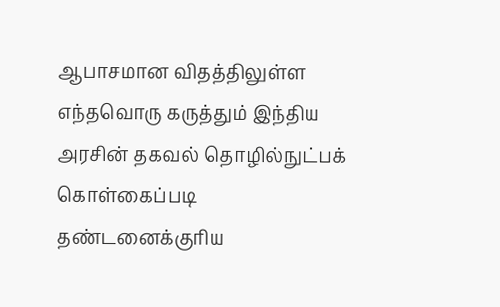ஆபாசமான விதத்திலுள்ள எந்தவொரு கருத்தும் இந்திய அரசின் தகவல் தொழில்நுட்பக் கொள்கைப்படி தண்டனைக்குரிய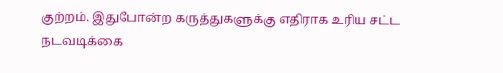குற்றம். இதுபோன்ற கருத்துகளுக்கு எதிராக உரிய சட்ட நடவடிக்கை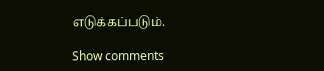எடுக்கப்படும்.

Show comments